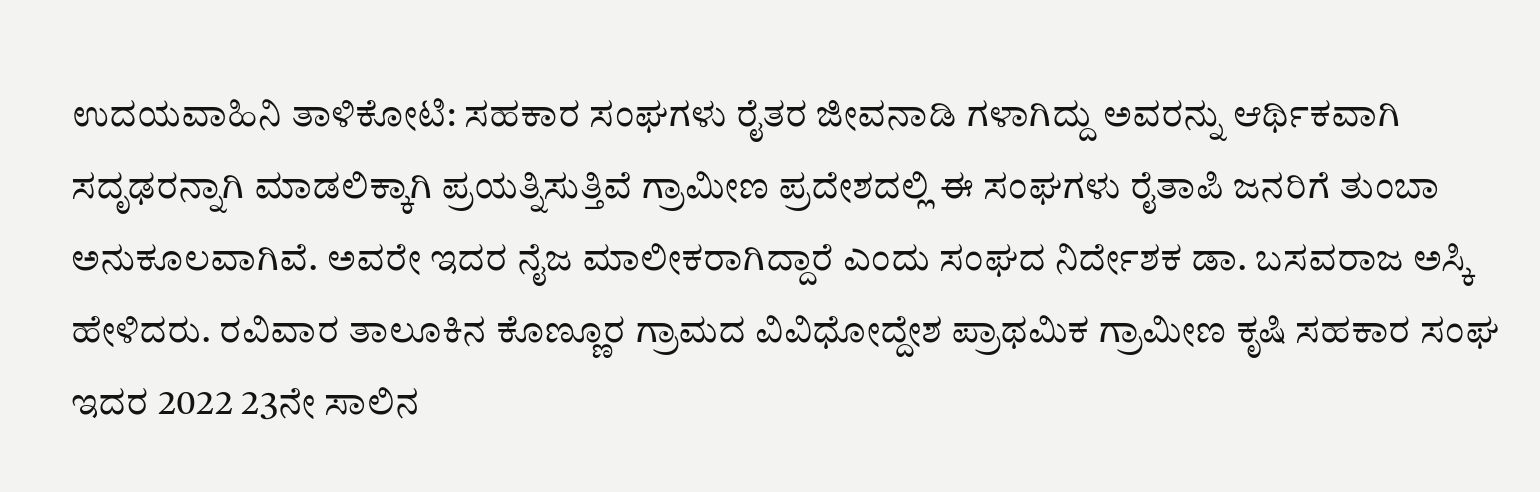ಉದಯವಾಹಿನಿ ತಾಳಿಕೋಟಿ: ಸಹಕಾರ ಸಂಘಗಳು ರೈತರ ಜೀವನಾಡಿ ಗಳಾಗಿದ್ದು ಅವರನ್ನು ಆರ್ಥಿಕವಾಗಿ ಸದೃಢರನ್ನಾಗಿ ಮಾಡಲಿಕ್ಕಾಗಿ ಪ್ರಯತ್ನಿಸುತ್ತಿವೆ ಗ್ರಾಮೀಣ ಪ್ರದೇಶದಲ್ಲಿ ಈ ಸಂಘಗಳು ರೈತಾಪಿ ಜನರಿಗೆ ತುಂಬಾ ಅನುಕೂಲವಾಗಿವೆ. ಅವರೇ ಇದರ ನೈಜ ಮಾಲೀಕರಾಗಿದ್ದಾರೆ ಎಂದು ಸಂಘದ ನಿರ್ದೇಶಕ ಡಾ. ಬಸವರಾಜ ಅಸ್ಕಿ ಹೇಳಿದರು. ರವಿವಾರ ತಾಲೂಕಿನ ಕೊಣ್ಣೂರ ಗ್ರಾಮದ ವಿವಿಧೋದ್ದೇಶ ಪ್ರಾಥಮಿಕ ಗ್ರಾಮೀಣ ಕೃಷಿ ಸಹಕಾರ ಸಂಘ ಇದರ 2022 23ನೇ ಸಾಲಿನ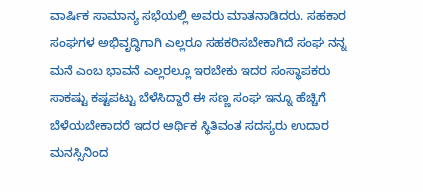ವಾರ್ಷಿಕ ಸಾಮಾನ್ಯ ಸಭೆಯಲ್ಲಿ ಅವರು ಮಾತನಾಡಿದರು. ಸಹಕಾರ ಸಂಘಗಳ ಅಭಿವೃದ್ಧಿಗಾಗಿ ಎಲ್ಲರೂ ಸಹಕರಿಸಬೇಕಾಗಿದೆ ಸಂಘ ನನ್ನ ಮನೆ ಎಂಬ ಭಾವನೆ ಎಲ್ಲರಲ್ಲೂ ಇರಬೇಕು ಇದರ ಸಂಸ್ಥಾಪಕರು ಸಾಕಷ್ಟು ಕಷ್ಟಪಟ್ಟು ಬೆಳೆಸಿದ್ದಾರೆ ಈ ಸಣ್ಣ ಸಂಘ ಇನ್ನೂ ಹೆಚ್ಚಿಗೆ ಬೆಳೆಯಬೇಕಾದರೆ ಇದರ ಆರ್ಥಿಕ ಸ್ಥಿತಿವಂತ ಸದಸ್ಯರು ಉದಾರ ಮನಸ್ಸಿನಿಂದ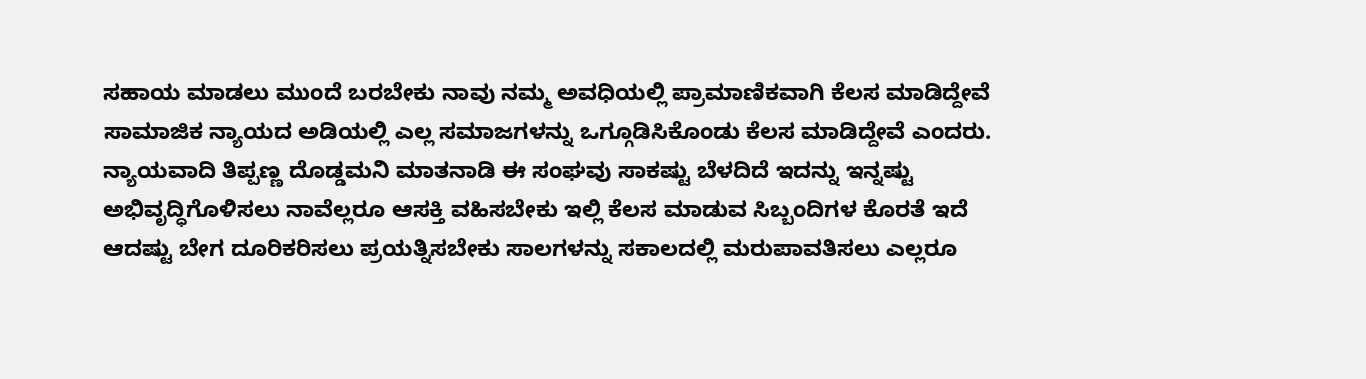ಸಹಾಯ ಮಾಡಲು ಮುಂದೆ ಬರಬೇಕು ನಾವು ನಮ್ಮ ಅವಧಿಯಲ್ಲಿ ಪ್ರಾಮಾಣಿಕವಾಗಿ ಕೆಲಸ ಮಾಡಿದ್ದೇವೆ ಸಾಮಾಜಿಕ ನ್ಯಾಯದ ಅಡಿಯಲ್ಲಿ ಎಲ್ಲ ಸಮಾಜಗಳನ್ನು ಒಗ್ಗೂಡಿಸಿಕೊಂಡು ಕೆಲಸ ಮಾಡಿದ್ದೇವೆ ಎಂದರು. ನ್ಯಾಯವಾದಿ ತಿಪ್ಪಣ್ಣ ದೊಡ್ಡಮನಿ ಮಾತನಾಡಿ ಈ ಸಂಘವು ಸಾಕಷ್ಟು ಬೆಳದಿದೆ ಇದನ್ನು ಇನ್ನಷ್ಟು ಅಭಿವೃದ್ಧಿಗೊಳಿಸಲು ನಾವೆಲ್ಲರೂ ಆಸಕ್ತಿ ವಹಿಸಬೇಕು ಇಲ್ಲಿ ಕೆಲಸ ಮಾಡುವ ಸಿಬ್ಬಂದಿಗಳ ಕೊರತೆ ಇದೆ ಆದಷ್ಟು ಬೇಗ ದೂರಿಕರಿಸಲು ಪ್ರಯತ್ನಿಸಬೇಕು ಸಾಲಗಳನ್ನು ಸಕಾಲದಲ್ಲಿ ಮರುಪಾವತಿಸಲು ಎಲ್ಲರೂ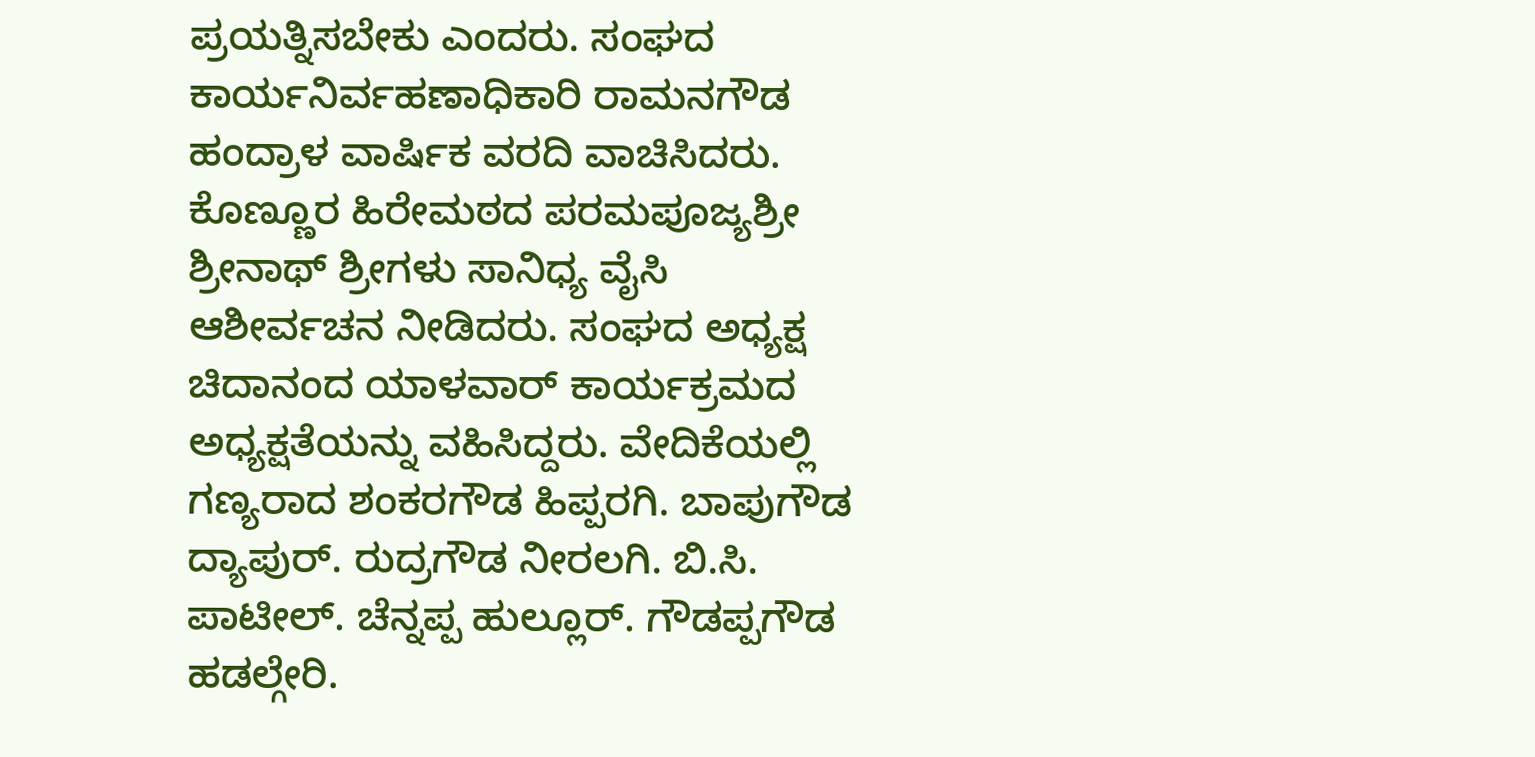ಪ್ರಯತ್ನಿಸಬೇಕು ಎಂದರು. ಸಂಘದ ಕಾರ್ಯನಿರ್ವಹಣಾಧಿಕಾರಿ ರಾಮನಗೌಡ ಹಂದ್ರಾಳ ವಾರ್ಷಿಕ ವರದಿ ವಾಚಿಸಿದರು. ಕೊಣ್ಣೂರ ಹಿರೇಮಠದ ಪರಮಪೂಜ್ಯಶ್ರೀ ಶ್ರೀನಾಥ್ ಶ್ರೀಗಳು ಸಾನಿಧ್ಯ ವೈಸಿ ಆಶೀರ್ವಚನ ನೀಡಿದರು. ಸಂಘದ ಅಧ್ಯಕ್ಷ ಚಿದಾನಂದ ಯಾಳವಾರ್ ಕಾರ್ಯಕ್ರಮದ ಅಧ್ಯಕ್ಷತೆಯನ್ನು ವಹಿಸಿದ್ದರು. ವೇದಿಕೆಯಲ್ಲಿ ಗಣ್ಯರಾದ ಶಂಕರಗೌಡ ಹಿಪ್ಪರಗಿ. ಬಾಪುಗೌಡ ದ್ಯಾಪುರ್. ರುದ್ರಗೌಡ ನೀರಲಗಿ. ಬಿ.ಸಿ. ಪಾಟೀಲ್. ಚೆನ್ನಪ್ಪ ಹುಲ್ಲೂರ್. ಗೌಡಪ್ಪಗೌಡ ಹಡಲ್ಗೇರಿ.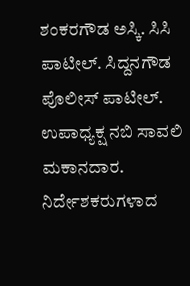ಶಂಕರಗೌಡ ಅಸ್ಕಿ. ಸಿಸಿ ಪಾಟೀಲ್. ಸಿದ್ದನಗೌಡ ಪೊಲೀಸ್ ಪಾಟೀಲ್. ಉಪಾಧ್ಯಕ್ಷ ನಬಿ ಸಾವಲಿ ಮಕಾನದಾರ. ನಿರ್ದೇಶಕರುಗಳಾದ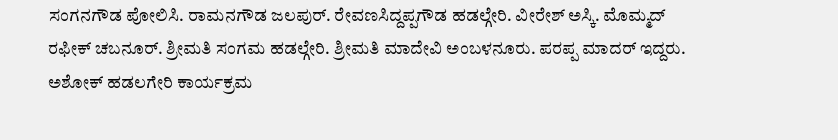ಸಂಗನಗೌಡ ಪೋಲಿಸಿ. ರಾಮನಗೌಡ ಜಲಪುರ್. ರೇವಣಸಿದ್ದಪ್ಪಗೌಡ ಹಡಲ್ಗೇರಿ. ವೀರೇಶ್ ಅಸ್ಕಿ. ಮೊಮ್ಮದ್ ರಫೀಕ್ ಚಬನೂರ್. ಶ್ರೀಮತಿ ಸಂಗಮ ಹಡಲ್ಗೇರಿ. ಶ್ರೀಮತಿ ಮಾದೇವಿ ಅಂಬಳನೂರು. ಪರಪ್ಪ ಮಾದರ್ ಇದ್ದರು. ಅಶೋಕ್ ಹಡಲಗೇರಿ ಕಾರ್ಯಕ್ರಮ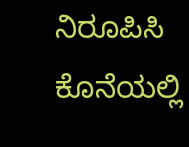ನಿರೂಪಿಸಿ ಕೊನೆಯಲ್ಲಿ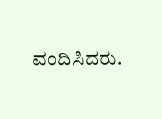ವಂದಿಸಿದರು.